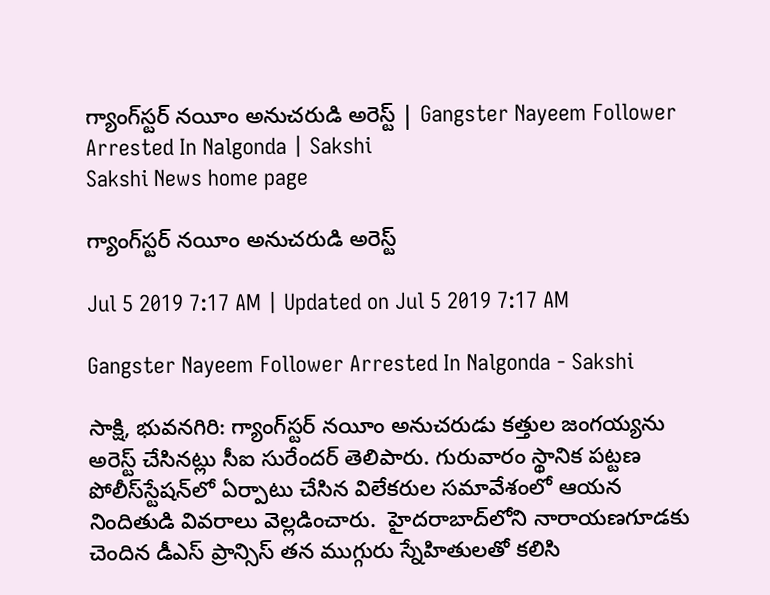గ్యాంగ్‌స్టర్‌ నయీం అనుచరుడి అరెస్ట్‌ | Gangster Nayeem Follower Arrested In Nalgonda | Sakshi
Sakshi News home page

గ్యాంగ్‌స్టర్‌ నయీం అనుచరుడి అరెస్ట్‌

Jul 5 2019 7:17 AM | Updated on Jul 5 2019 7:17 AM

Gangster Nayeem Follower Arrested In Nalgonda - Sakshi

సాక్షి, భువనగిరి: గ్యాంగ్‌స్టర్‌ నయీం అనుచరుడు కత్తుల జంగయ్యను అరెస్ట్‌ చేసినట్లు సీఐ సురేందర్‌ తెలిపారు. గురువారం స్థానిక పట్టణ పోలీస్‌స్టేషన్‌లో ఏర్పాటు చేసిన విలేకరుల సమావేశంలో ఆయన నిందితుడి వివరాలు వెల్లడించారు.  హైదరాబాద్‌లోని నారాయణగూడకు చెందిన డీఎస్‌ ప్రాన్సిస్‌ తన ముగ్గురు స్నేహితులతో కలిసి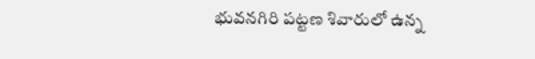భువనగిరి పట్టణ శివారులో ఉన్న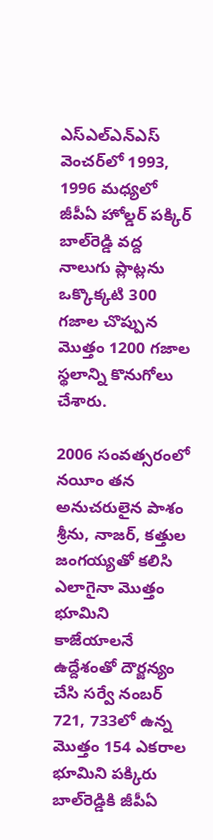ఎస్‌ఎల్‌ఎన్‌ఎస్‌ వెంచర్‌లో 1993, 1996 మధ్యలో జీపీఏ హోల్డర్‌ పక్కిర్‌ బాల్‌రెడ్డి వద్ద  నాలుగు ప్లాట్లను ఒక్కొక్కటి 300 గజాల చొప్పున మొత్తం 1200 గజాల స్థలాన్ని కొనుగోలు చేశారు.

2006 సంవత్సరంలో నయీం తన అనుచరులైన పాశం శ్రీను, నాజర్, కత్తుల జంగయ్యతో కలిసి ఎలాగైనా మొత్తం భూమిని కాజేయాలనే ఉద్దేశంతో దౌర్జన్యం చేసి సర్వే నంబర్‌ 721, 733లో ఉన్న మొత్తం 154 ఎకరాల భూమిని పక్కిరు బాల్‌రెడ్డికి జీపీఏ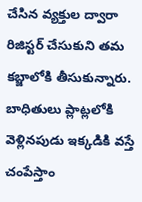చేసిన వ్యక్తుల ద్వారా రిజిస్టర్‌ చేసుకుని తమ కబ్జాలోకి తీసుకున్నారు. బాధితులు ప్లాట్లలోకి వెళ్లినపుడు ఇక్కడికి వస్తే చంపేస్తాం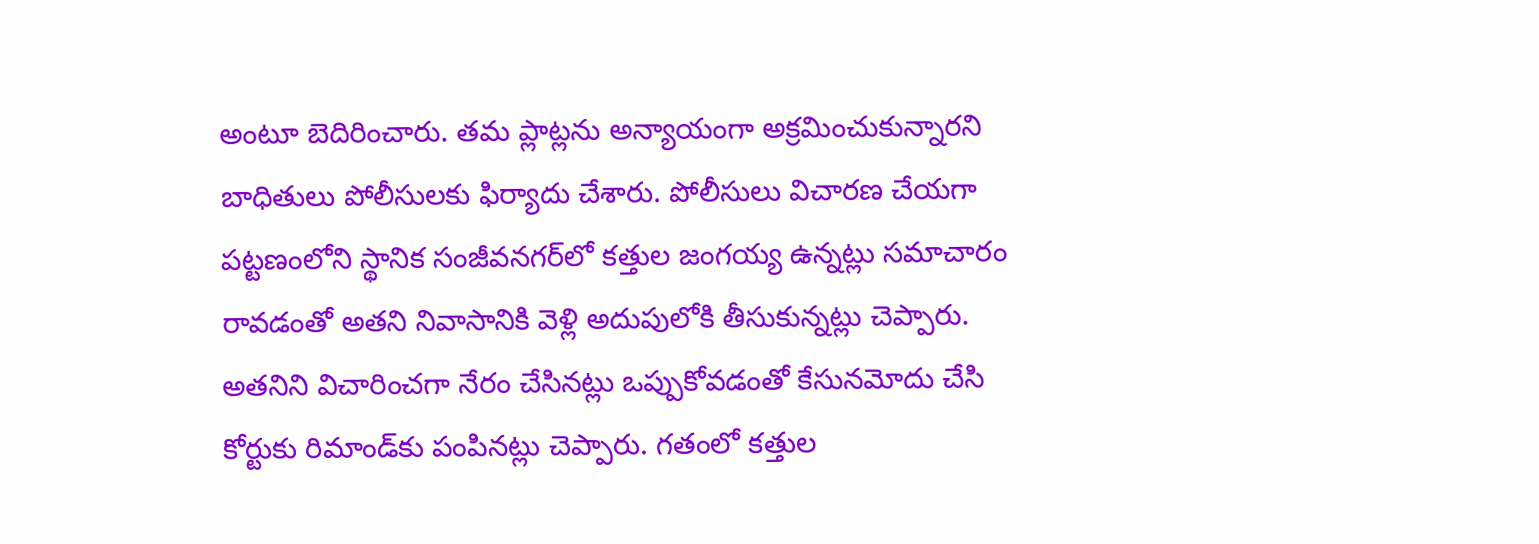అంటూ బెదిరించారు. తమ ప్లాట్లను అన్యాయంగా అక్రమించుకున్నారని బాధితులు పోలీసులకు ఫిర్యాదు చేశారు. పోలీసులు విచారణ చేయగా పట్టణంలోని స్థానిక సంజీవనగర్‌లో కత్తుల జంగయ్య ఉన్నట్లు సమాచారం రావడంతో అతని నివాసానికి వెళ్లి అదుపులోకి తీసుకున్నట్లు చెప్పారు. అతనిని విచారించగా నేరం చేసినట్లు ఒప్పుకోవడంతో కేసునమోదు చేసి కోర్టుకు రిమాండ్‌కు పంపినట్లు చెప్పారు. గతంలో కత్తుల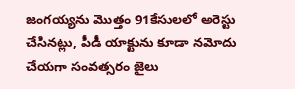జంగయ్యను మొత్తం 91కేసులలో అరెస్టు చేసినట్లు, పీడీ యాక్టును కూడా నమోదు చేయగా సంవత్సరం జైలు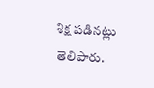శిక్ష పడినట్లు తెలిపారు.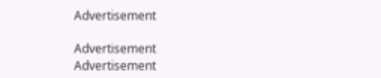Advertisement

Advertisement
Advertisement